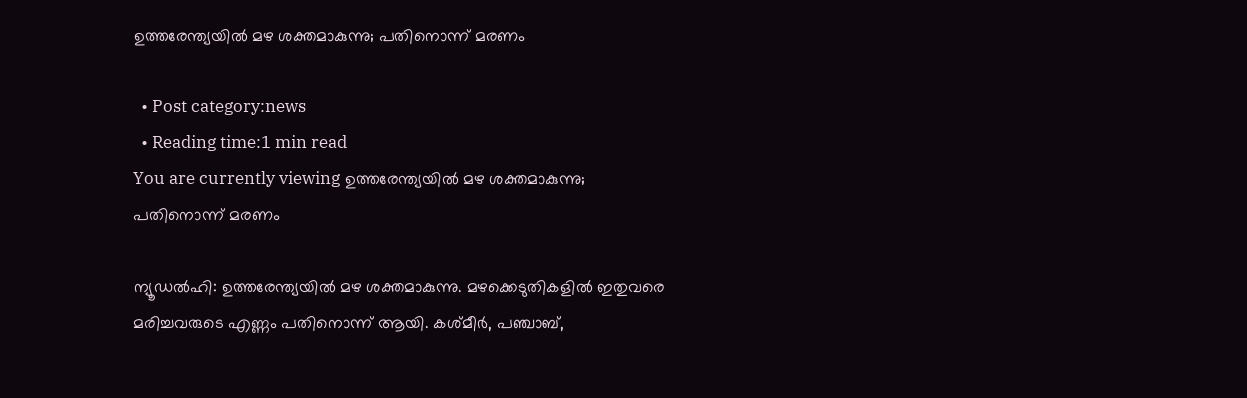ഉത്തരേന്ത്യയില്‍ മഴ ശക്തമാകുന്നു; പതിനൊന്ന് മരണം

  • Post category:news
  • Reading time:1 min read
You are currently viewing ഉത്തരേന്ത്യയില്‍ മഴ ശക്തമാകുന്നു; പതിനൊന്ന് മരണം

ന്യൂഡല്‍ഹി: ഉത്തരേന്ത്യയില്‍ മഴ ശക്തമാകുന്നു. മഴക്കെടുതികളില്‍ ഇതുവരെ മരിച്ചവരുടെ എണ്ണം പതിനൊന്ന് ആയി. കശ്മീര്‍, പഞ്ചാബ്,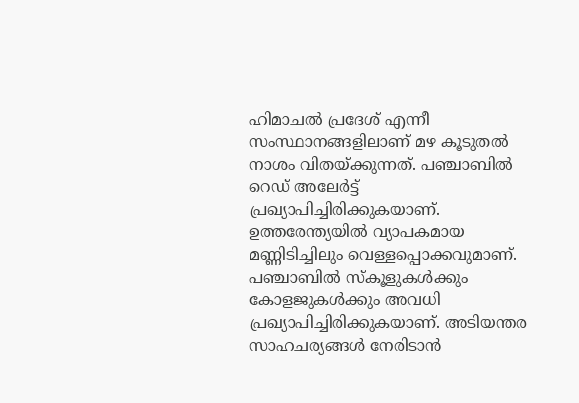ഹിമാചല്‍ പ്രദേശ് എന്നീ സംസ്ഥാനങ്ങളിലാണ് മഴ കൂടുതല്‍ നാശം വിതയ്ക്കുന്നത്. പഞ്ചാബില്‍ റെഡ് അലേര്‍ട്ട് പ്രഖ്യാപിച്ചിരിക്കുകയാണ്. ഉത്തരേന്ത്യയില്‍ വ്യാപകമായ മണ്ണിടിച്ചിലും വെള്ളപ്പൊക്കവുമാണ്. പഞ്ചാബില്‍ സ്‌കൂളുകള്‍ക്കും കോളജുകള്‍ക്കും അവധി പ്രഖ്യാപിച്ചിരിക്കുകയാണ്. അടിയന്തര സാഹചര്യങ്ങള്‍ നേരിടാന്‍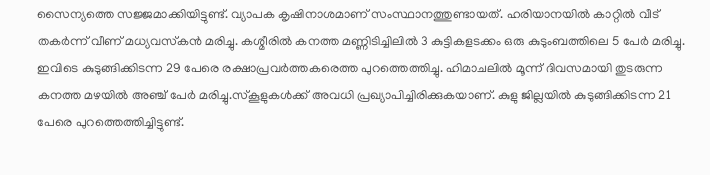സൈന്യത്തെ സജ്ജമാക്കിയിട്ടുണ്ട്. വ്യാപക കൃഷിനാശമാണ് സംസ്ഥാനത്തുണ്ടായത്. ഹരിയാനയില്‍ കാറ്റില്‍ വീട് തകര്‍ന്ന് വീണ് മധ്യവസ്‌കന്‍ മരിച്ചു. കശ്മീരില്‍ കനത്ത മണ്ണിടിച്ചിലില്‍ 3 കുട്ടികളടക്കം ഒരു കുടുംബത്തിലെ 5 പേര്‍ മരിച്ചു. ഇവിടെ കുടുങ്ങിക്കിടന്ന 29 പേരെ രക്ഷാപ്രവര്‍ത്തകരെത്ത പുറത്തെത്തിച്ചു. ഹിമാചലില്‍ മൂന്ന് ദിവസമായി തുടരുന്ന കനത്ത മഴയില്‍ അഞ്ച് പേര്‍ മരിച്ചു.സ്‌കൂളുകള്‍ക്ക് അവധി പ്രഖ്യാപിച്ചിരിക്കുകയാണ്. കുളു ജില്ലയില്‍ കുടുങ്ങിക്കിടന്ന 21 പേരെ പുറത്തെത്തിച്ചിട്ടുണ്ട്.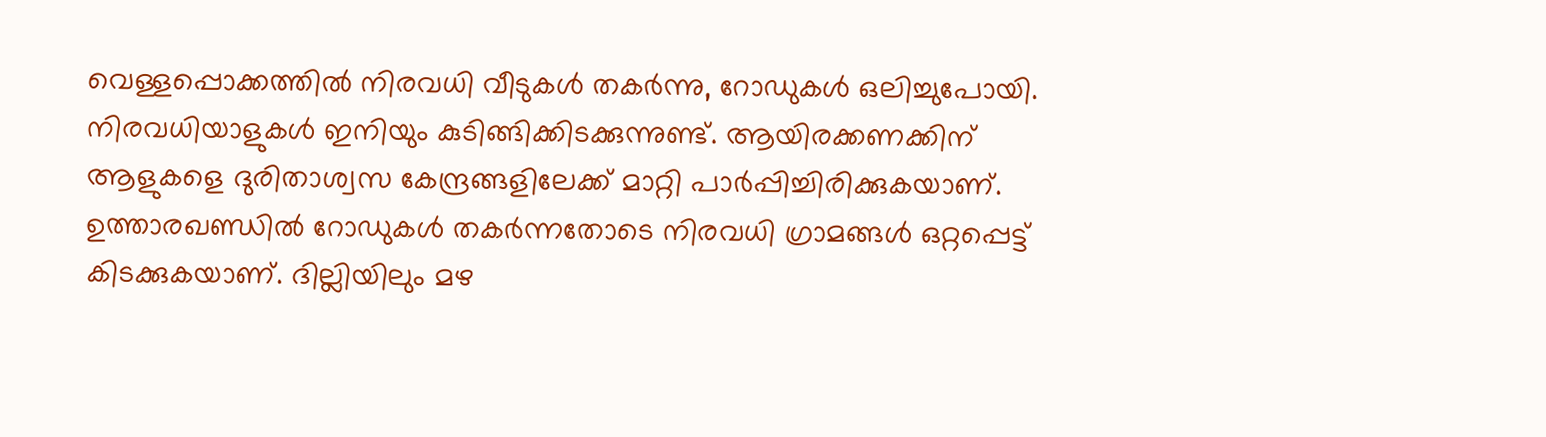വെള്ളപ്പൊക്കത്തില്‍ നിരവധി വീടുകള്‍ തകര്‍ന്നു, റോഡുകള്‍ ഒലിച്ചുപോയി. നിരവധിയാളുകള്‍ ഇനിയും കുടിങ്ങിക്കിടക്കുന്നുണ്ട്. ആയിരക്കണക്കിന് ആളുകളെ ദുരിതാശ്വസ കേന്ദ്രങ്ങളിലേക്ക് മാറ്റി പാര്‍പ്പിച്ചിരിക്കുകയാണ്. ഉത്താരഖണ്ഡില്‍ റോഡുകള്‍ തകര്‍ന്നതോടെ നിരവധി ഗ്രാമങ്ങള്‍ ഒറ്റപ്പെട്ട് കിടക്കുകയാണ്. ദില്ലിയിലും മഴ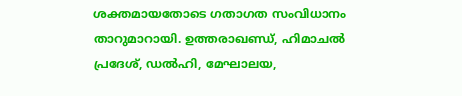ശക്തമായതോടെ ഗതാഗത സംവിധാനം താറുമാറായി. ഉത്തരാഖണ്ഡ്, ഹിമാചല്‍ പ്രദേശ്, ഡല്‍ഹി, മേഘാലയ,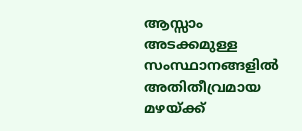ആസ്സാം അടക്കമുള്ള സംസ്ഥാനങ്ങളില്‍ അതിതീവ്രമായ മഴയ്ക്ക്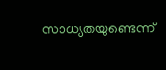സാധ്യതയുണ്ടെന്ന്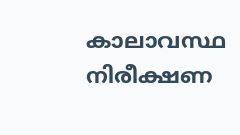കാലാവസ്ഥ നിരീക്ഷണ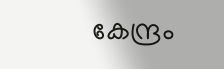കേന്ദ്രം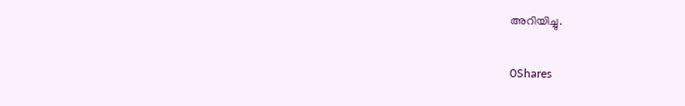അറിയിച്ചു.

0Shares